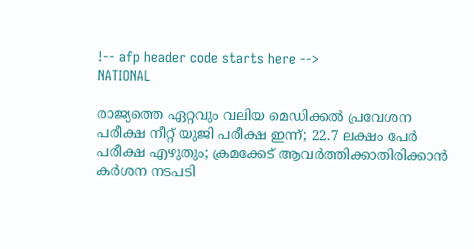!-- afp header code starts here -->
NATIONAL

രാജ്യത്തെ ഏറ്റവും വലിയ മെഡിക്കല്‍ പ്രവേശന പരീക്ഷ നീറ്റ് യുജി പരീക്ഷ ഇന്ന്; 22.7 ലക്ഷം പേര്‍ പരീക്ഷ എഴുതും; ക്രമക്കേട് ആവര്‍ത്തിക്കാതിരിക്കാന്‍ കര്‍ശന നടപടി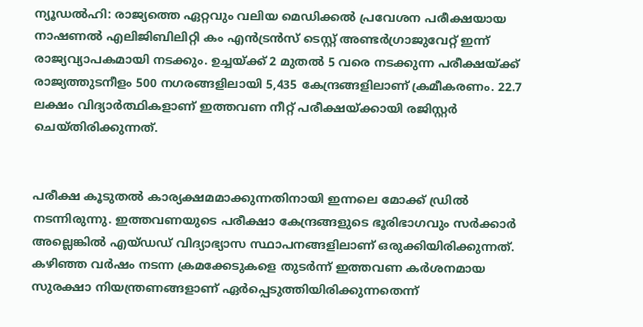ന്യൂഡല്‍ഹി: രാജ്യത്തെ ഏറ്റവും വലിയ മെഡിക്കല്‍ പ്രവേശന പരീക്ഷയായ നാഷണല്‍ എലിജിബിലിറ്റി കം എന്‍ട്രന്‍സ് ടെസ്റ്റ് അണ്ടര്‍ഗ്രാജുവേറ്റ് ഇന്ന് രാജ്യവ്യാപകമായി നടക്കും. ഉച്ചയ്ക്ക് 2 മുതല്‍ 5 വരെ നടക്കുന്ന പരീക്ഷയ്ക്ക് രാജ്യത്തുടനീളം 500 നഗരങ്ങളിലായി 5,435 കേന്ദ്രങ്ങളിലാണ് ക്രമീകരണം. 22.7 ലക്ഷം വിദ്യാര്‍ത്ഥികളാണ് ഇത്തവണ നീറ്റ് പരീക്ഷയ്ക്കായി രജിസ്റ്റര്‍ ചെയ്തിരിക്കുന്നത്.


പരീക്ഷ കൂടുതല്‍ കാര്യക്ഷമമാക്കുന്നതിനായി ഇന്നലെ മോക്ക് ഡ്രില്‍ നടന്നിരുന്നു. ഇത്തവണയുടെ പരീക്ഷാ കേന്ദ്രങ്ങളുടെ ഭൂരിഭാഗവും സര്‍ക്കാര്‍ അല്ലെങ്കില്‍ എയ്ഡഡ് വിദ്യാഭ്യാസ സ്ഥാപനങ്ങളിലാണ് ഒരുക്കിയിരിക്കുന്നത്. കഴിഞ്ഞ വര്‍ഷം നടന്ന ക്രമക്കേടുകളെ തുടര്‍ന്ന് ഇത്തവണ കര്‍ശനമായ സുരക്ഷാ നിയന്ത്രണങ്ങളാണ് ഏര്‍പ്പെടുത്തിയിരിക്കുന്നതെന്ന്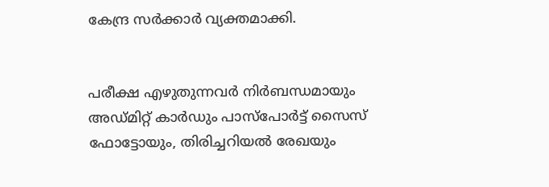കേന്ദ്ര സര്‍ക്കാര്‍ വ്യക്തമാക്കി.


പരീക്ഷ എഴുതുന്നവര്‍ നിര്‍ബന്ധമായും അഡ്മിറ്റ് കാര്‍ഡും പാസ്പോര്‍ട്ട് സൈസ് ഫോട്ടോയും, തിരിച്ചറിയല്‍ രേഖയും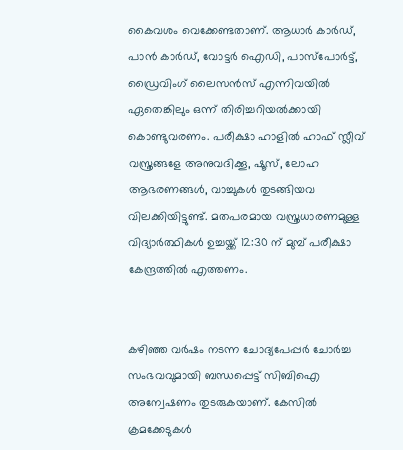കൈവശം വെക്കേണ്ടതാണ്. ആധാര്‍ കാര്‍ഡ്, പാന്‍ കാര്‍ഡ്, വോട്ടര്‍ ഐഡി, പാസ്‌പോര്‍ട്ട്, ഡ്രൈവിംഗ് ലൈസന്‍സ് എന്നിവയില്‍ ഏതെങ്കിലും ഒന്ന് തിരിച്ചറിയല്‍ക്കായി കൊണ്ടുവരണം. പരീക്ഷാ ഹാളില്‍ ഹാഫ് സ്ലീവ് വസ്ത്രങ്ങളേ അനുവദിക്കൂ, ഷൂസ്, ലോഹ ആഭരണങ്ങള്‍, വാച്ചുകള്‍ തുടങ്ങിയവ വിലക്കിയിട്ടുണ്ട്. മതപരമായ വസ്ത്രധാരണമുള്ള വിദ്യാര്‍ത്ഥികള്‍ ഉച്ചയ്ക്ക് 12:30 ന് മുമ്പ് പരീക്ഷാ കേന്ദ്രത്തില്‍ എത്തണം.


കഴിഞ്ഞ വര്‍ഷം നടന്ന ചോദ്യപേപ്പര്‍ ചോര്‍ച്ച സംഭവവുമായി ബന്ധപ്പെട്ട് സിബിഐ അന്വേഷണം തുടരുകയാണ്. കേസില്‍ ക്രമക്കേടുകള്‍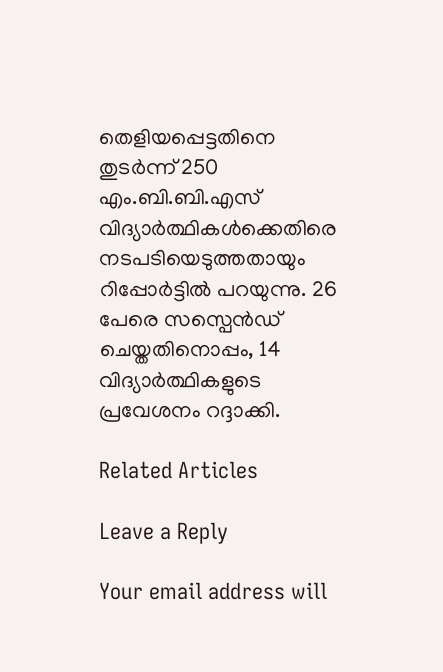തെളിയപ്പെട്ടതിനെ തുടര്‍ന്ന് 250 എം.ബി.ബി.എസ് വിദ്യാര്‍ത്ഥികള്‍ക്കെതിരെ നടപടിയെടുത്തതായും റിപ്പോര്‍ട്ടില്‍ പറയുന്നു. 26 പേരെ സസ്പെന്‍ഡ് ചെയ്തതിനൊപ്പം, 14 വിദ്യാര്‍ത്ഥികളുടെ പ്രവേശനം റദ്ദാക്കി.

Related Articles

Leave a Reply

Your email address will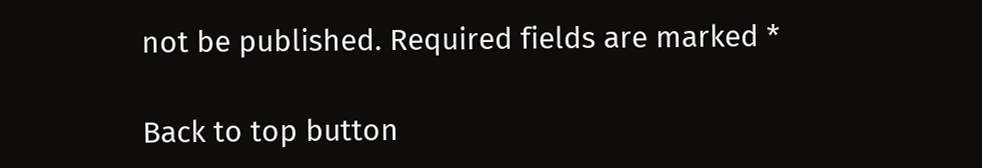not be published. Required fields are marked *

Back to top button